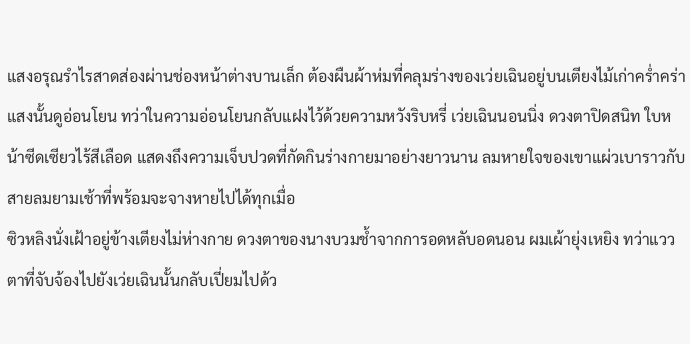แสงอรุณรำไรสาดส่องผ่านช่องหน้าต่างบานเล็ก ต้องผืนผ้าห่มที่คลุมร่างของเว่ยเฉินอยู่บนเตียงไม้เก่าคร่ำคร่า แสงนั้นดูอ่อนโยน ทว่าในความอ่อนโยนกลับแฝงไว้ด้วยความหวังริบหรี่ เว่ยเฉินนอนนิ่ง ดวงตาปิดสนิท ใบหน้าซีดเซียวไร้สีเลือด แสดงถึงความเจ็บปวดที่กัดกินร่างกายมาอย่างยาวนาน ลมหายใจของเขาแผ่วเบาราวกับสายลมยามเช้าที่พร้อมจะจางหายไปได้ทุกเมื่อ
ซิวหลิงนั่งเฝ้าอยู่ข้างเตียงไม่ห่างกาย ดวงตาของนางบวมช้ำจากการอดหลับอดนอน ผมเผ้ายุ่งเหยิง ทว่าแววตาที่จับจ้องไปยังเว่ยเฉินนั้นกลับเปี่ยมไปด้ว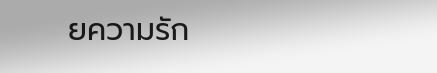ยความรัก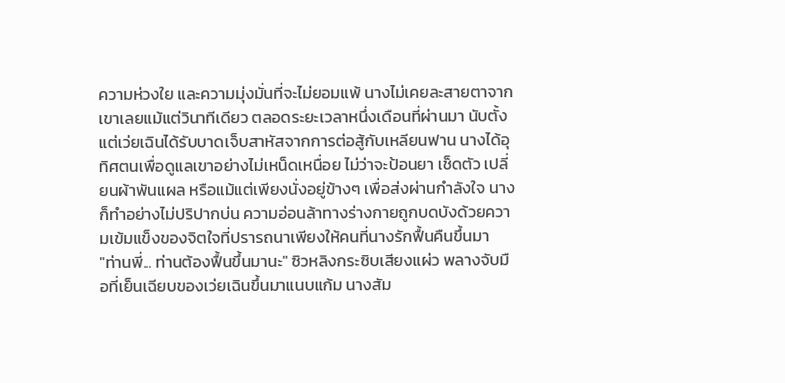ความห่วงใย และความมุ่งมั่นที่จะไม่ยอมแพ้ นางไม่เคยละสายตาจากเขาเลยแม้แต่วินาทีเดียว ตลอดระยะเวลาหนึ่งเดือนที่ผ่านมา นับตั้งแต่เว่ยเฉินได้รับบาดเจ็บสาหัสจากการต่อสู้กับเหลียนฟาน นางได้อุทิศตนเพื่อดูแลเขาอย่างไม่เหน็ดเหนื่อย ไม่ว่าจะป้อนยา เช็ดตัว เปลี่ยนผ้าพันแผล หรือแม้แต่เพียงนั่งอยู่ข้างๆ เพื่อส่งผ่านกำลังใจ นางก็ทำอย่างไม่ปริปากบ่น ความอ่อนล้าทางร่างกายถูกบดบังด้วยความเข้มแข็งของจิตใจที่ปรารถนาเพียงให้คนที่นางรักฟื้นคืนขึ้นมา
"ท่านพี่... ท่านต้องฟื้นขึ้นมานะ" ซิวหลิงกระซิบเสียงแผ่ว พลางจับมือที่เย็นเฉียบของเว่ยเฉินขึ้นมาแนบแก้ม นางสัม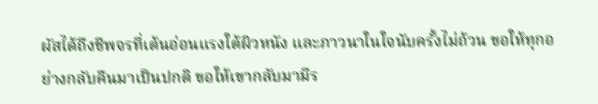ผัสได้ถึงชีพจรที่เต้นอ่อนแรงใต้ผิวหนัง และภาวนาในใจนับครั้งไม่ถ้วน ขอให้ทุกอย่างกลับคืนมาเป็นปกติ ขอให้เขากลับมามีร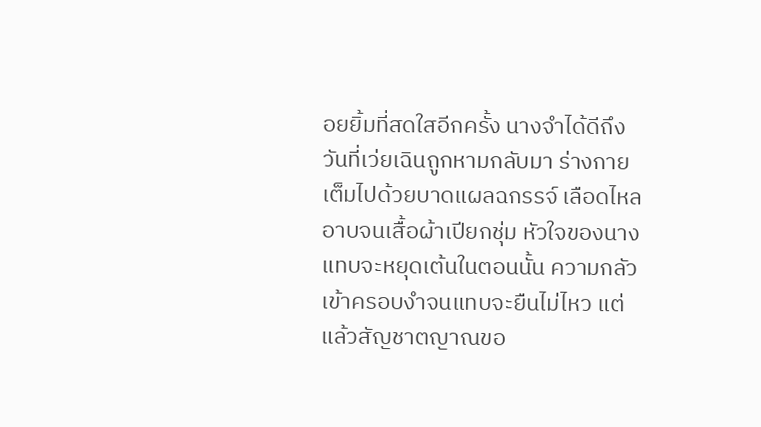อยยิ้มที่สดใสอีกครั้ง นางจำได้ดีถึงวันที่เว่ยเฉินถูกหามกลับมา ร่างกายเต็มไปด้วยบาดแผลฉกรรจ์ เลือดไหลอาบจนเสื้อผ้าเปียกชุ่ม หัวใจของนางแทบจะหยุดเต้นในตอนนั้น ความกลัวเข้าครอบงำจนแทบจะยืนไม่ไหว แต่แล้วสัญชาตญาณขอ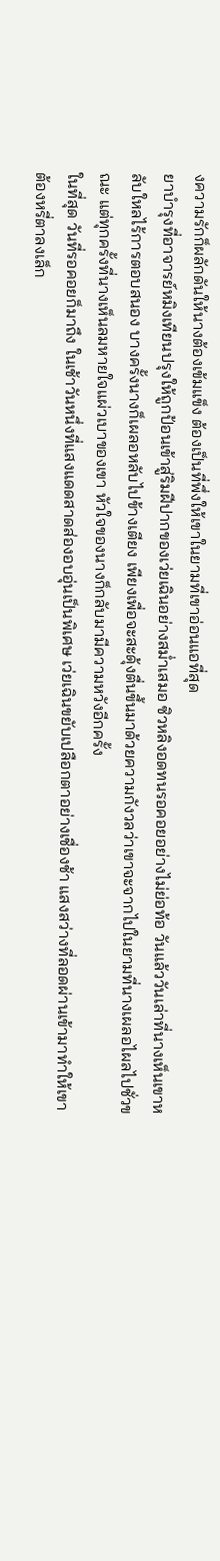งความรักก็ผลักดันให้นางต้องเข้มแข็ง ต้องเป็นที่พึ่งให้เขาในยามที่เขาอ่อนแอที่สุด
ยาบำรุงที่อาจารย์หมิงเทียนปรุงให้ถูกป้อนเข้าสู่ริมฝีปากของเว่ยเฉินอย่างสม่ำเสมอ ซิวหลิงอดทนรอคอยอย่างไม่ย่อท้อ วันแล้ววันเล่าที่นางเห็นเขาหลับใหลไร้การตอบสนอง บางครั้งนางก็เผลอหลับไปข้างเตียง เพียงเพื่อจะสะดุ้งตื่นขึ้นมาด้วยความกังวลว่าเขาจะจากไปในยามที่นางเผลอไผลไปชั่วขณะ แต่ทุกครั้งที่นางเห็นลมหายใจแผ่วเบาของเขา หัวใจของนางก็กลับมามีความหวังอีกครั้ง
ในที่สุด วันที่รอคอยก็มาถึง ในเช้าวันหนึ่งที่แสงแดดสาดส่องอบอุ่นเป็นพิเศษ เว่ยเฉินขยับเปลือกตาอย่างเชื่องช้า แสงสว่างที่ลอดผ่านเข้ามาทำให้เขาต้องหรี่ตาลงเล็ก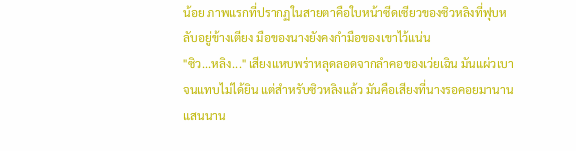น้อย ภาพแรกที่ปรากฏในสายตาคือใบหน้าซีดเซียวของซิวหลิงที่ฟุบหลับอยู่ข้างเตียง มือของนางยังคงกำมือของเขาไว้แน่น
"ซิว...หลิง..." เสียงแหบพร่าหลุดลอดจากลำคอของเว่ยเฉิน มันแผ่วเบาจนแทบไม่ได้ยิน แต่สำหรับซิวหลิงแล้ว มันคือเสียงที่นางรอคอยมานานแสนนาน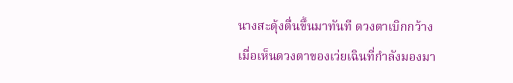นางสะดุ้งตื่นขึ้นมาทันที ดวงตาเบิกกว้างเมื่อเห็นดวงตาของเว่ยเฉินที่กำลังมองมา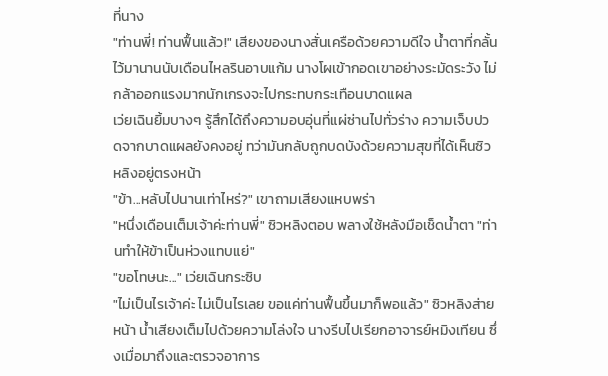ที่นาง
"ท่านพี่! ท่านฟื้นแล้ว!" เสียงของนางสั่นเครือด้วยความดีใจ น้ำตาที่กลั้นไว้มานานนับเดือนไหลรินอาบแก้ม นางโผเข้ากอดเขาอย่างระมัดระวัง ไม่กล้าออกแรงมากนักเกรงจะไปกระทบกระเทือนบาดแผล
เว่ยเฉินยิ้มบางๆ รู้สึกได้ถึงความอบอุ่นที่แผ่ซ่านไปทั่วร่าง ความเจ็บปวดจากบาดแผลยังคงอยู่ ทว่ามันกลับถูกบดบังด้วยความสุขที่ได้เห็นซิวหลิงอยู่ตรงหน้า
"ข้า...หลับไปนานเท่าไหร่?" เขาถามเสียงแหบพร่า
"หนึ่งเดือนเต็มเจ้าค่ะท่านพี่" ซิวหลิงตอบ พลางใช้หลังมือเช็ดน้ำตา "ท่านทำให้ข้าเป็นห่วงแทบแย่"
"ขอโทษนะ..." เว่ยเฉินกระซิบ
"ไม่เป็นไรเจ้าค่ะ ไม่เป็นไรเลย ขอแค่ท่านฟื้นขึ้นมาก็พอแล้ว" ซิวหลิงส่ายหน้า น้ำเสียงเต็มไปด้วยความโล่งใจ นางรีบไปเรียกอาจารย์หมิงเทียน ซึ่งเมื่อมาถึงและตรวจอาการ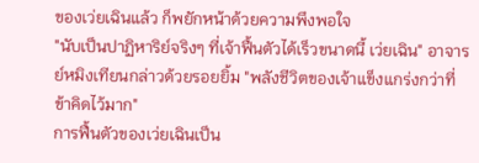ของเว่ยเฉินแล้ว ก็พยักหน้าด้วยความพึงพอใจ
"นับเป็นปาฏิหาริย์จริงๆ ที่เจ้าฟื้นตัวได้เร็วขนาดนี้ เว่ยเฉิน" อาจารย์หมิงเทียนกล่าวด้วยรอยยิ้ม "พลังชีวิตของเจ้าแข็งแกร่งกว่าที่ข้าคิดไว้มาก"
การฟื้นตัวของเว่ยเฉินเป็น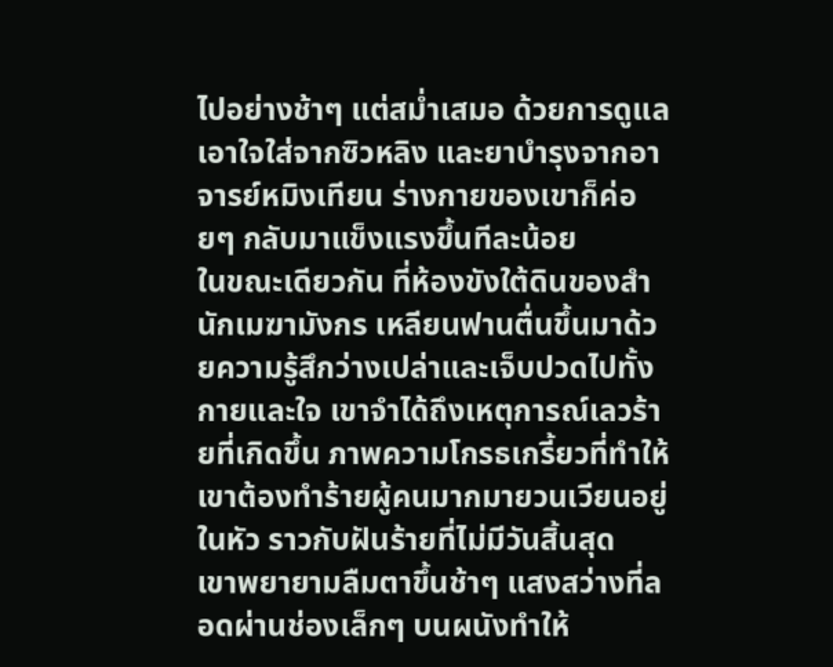ไปอย่างช้าๆ แต่สม่ำเสมอ ด้วยการดูแลเอาใจใส่จากซิวหลิง และยาบำรุงจากอาจารย์หมิงเทียน ร่างกายของเขาก็ค่อยๆ กลับมาแข็งแรงขึ้นทีละน้อย
ในขณะเดียวกัน ที่ห้องขังใต้ดินของสำนักเมฆามังกร เหลียนฟานตื่นขึ้นมาด้วยความรู้สึกว่างเปล่าและเจ็บปวดไปทั้งกายและใจ เขาจำได้ถึงเหตุการณ์เลวร้ายที่เกิดขึ้น ภาพความโกรธเกรี้ยวที่ทำให้เขาต้องทำร้ายผู้คนมากมายวนเวียนอยู่ในหัว ราวกับฝันร้ายที่ไม่มีวันสิ้นสุด
เขาพยายามลืมตาขึ้นช้าๆ แสงสว่างที่ลอดผ่านช่องเล็กๆ บนผนังทำให้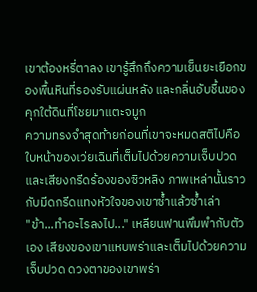เขาต้องหรี่ตาลง เขารู้สึกถึงความเย็นยะเยือกของพื้นหินที่รองรับแผ่นหลัง และกลิ่นอับชื้นของคุกใต้ดินที่โชยมาแตะจมูก
ความทรงจำสุดท้ายก่อนที่เขาจะหมดสติไปคือใบหน้าของเว่ยเฉินที่เต็มไปด้วยความเจ็บปวด และเสียงกรีดร้องของซิวหลิง ภาพเหล่านั้นราวกับมีดกรีดแทงหัวใจของเขาซ้ำแล้วซ้ำเล่า
"ข้า...ทำอะไรลงไป..." เหลียนฟานพึมพำกับตัวเอง เสียงของเขาแหบพร่าและเต็มไปด้วยความเจ็บปวด ดวงตาของเขาพร่า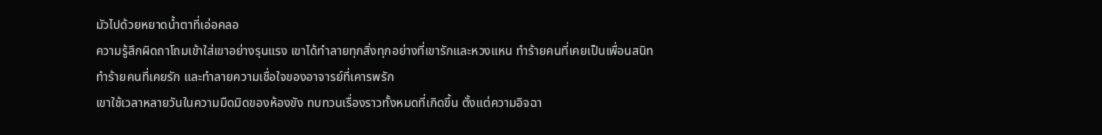มัวไปด้วยหยาดน้ำตาที่เอ่อคลอ
ความรู้สึกผิดถาโถมเข้าใส่เขาอย่างรุนแรง เขาได้ทำลายทุกสิ่งทุกอย่างที่เขารักและหวงแหน ทำร้ายคนที่เคยเป็นเพื่อนสนิท ทำร้ายคนที่เคยรัก และทำลายความเชื่อใจของอาจารย์ที่เคารพรัก
เขาใช้เวลาหลายวันในความมืดมิดของห้องขัง ทบทวนเรื่องราวทั้งหมดที่เกิดขึ้น ตั้งแต่ความอิจฉา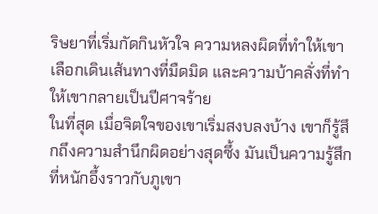ริษยาที่เริ่มกัดกินหัวใจ ความหลงผิดที่ทำให้เขาเลือกเดินเส้นทางที่มืดมิด และความบ้าคลั่งที่ทำให้เขากลายเป็นปีศาจร้าย
ในที่สุด เมื่อจิตใจของเขาเริ่มสงบลงบ้าง เขาก็รู้สึกถึงความสำนึกผิดอย่างสุดซึ้ง มันเป็นความรู้สึกที่หนักอึ้งราวกับภูเขา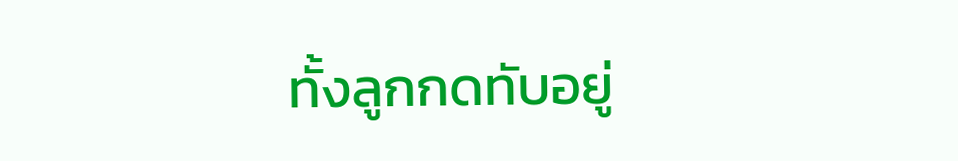ทั้งลูกกดทับอยู่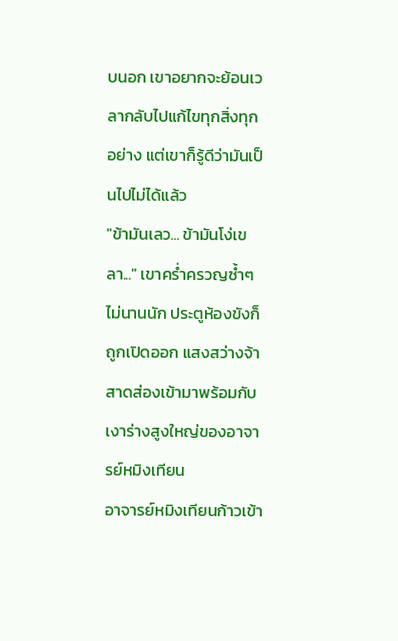บนอก เขาอยากจะย้อนเวลากลับไปแก้ไขทุกสิ่งทุกอย่าง แต่เขาก็รู้ดีว่ามันเป็นไปไม่ได้แล้ว
"ข้ามันเลว... ข้ามันโง่เขลา..." เขาคร่ำครวญซ้ำๆ
ไม่นานนัก ประตูห้องขังก็ถูกเปิดออก แสงสว่างจ้าสาดส่องเข้ามาพร้อมกับเงาร่างสูงใหญ่ของอาจารย์หมิงเทียน
อาจารย์หมิงเทียนก้าวเข้า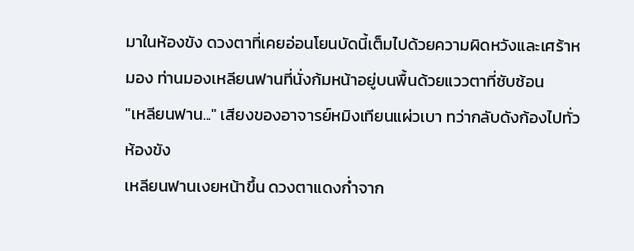มาในห้องขัง ดวงตาที่เคยอ่อนโยนบัดนี้เต็มไปด้วยความผิดหวังและเศร้าหมอง ท่านมองเหลียนฟานที่นั่งก้มหน้าอยู่บนพื้นด้วยแววตาที่ซับซ้อน
"เหลียนฟาน..." เสียงของอาจารย์หมิงเทียนแผ่วเบา ทว่ากลับดังก้องไปทั่วห้องขัง
เหลียนฟานเงยหน้าขึ้น ดวงตาแดงก่ำจาก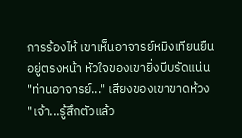การร้องไห้ เขาเห็นอาจารย์หมิงเทียนยืนอยู่ตรงหน้า หัวใจของเขายิ่งบีบรัดแน่น
"ท่านอาจารย์..." เสียงของเขาขาดห้วง
"เจ้า...รู้สึกตัวแล้ว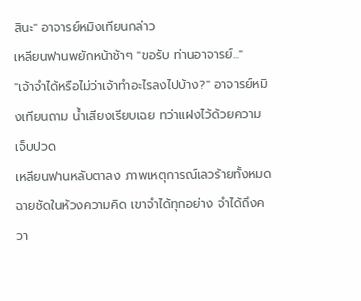สินะ" อาจารย์หมิงเทียนกล่าว
เหลียนฟานพยักหน้าช้าๆ "ขอรับ ท่านอาจารย์..."
"เจ้าจำได้หรือไม่ว่าเจ้าทำอะไรลงไปบ้าง?" อาจารย์หมิงเทียนถาม น้ำเสียงเรียบเฉย ทว่าแฝงไว้ด้วยความเจ็บปวด
เหลียนฟานหลับตาลง ภาพเหตุการณ์เลวร้ายทั้งหมดฉายชัดในห้วงความคิด เขาจำได้ทุกอย่าง จำได้ถึงควา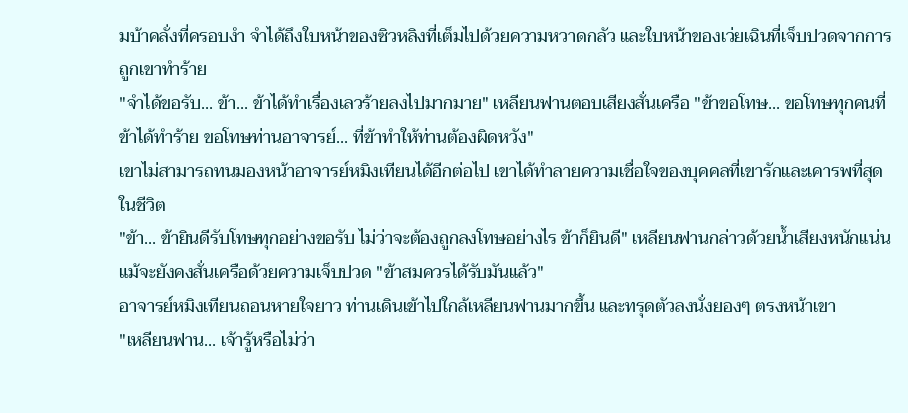มบ้าคลั่งที่ครอบงำ จำได้ถึงใบหน้าของซิวหลิงที่เต็มไปด้วยความหวาดกลัว และใบหน้าของเว่ยเฉินที่เจ็บปวดจากการถูกเขาทำร้าย
"จำได้ขอรับ... ข้า... ข้าได้ทำเรื่องเลวร้ายลงไปมากมาย" เหลียนฟานตอบเสียงสั่นเครือ "ข้าขอโทษ... ขอโทษทุกคนที่ข้าได้ทำร้าย ขอโทษท่านอาจารย์... ที่ข้าทำให้ท่านต้องผิดหวัง"
เขาไม่สามารถทนมองหน้าอาจารย์หมิงเทียนได้อีกต่อไป เขาได้ทำลายความเชื่อใจของบุคคลที่เขารักและเคารพที่สุดในชีวิต
"ข้า... ข้ายินดีรับโทษทุกอย่างขอรับ ไม่ว่าจะต้องถูกลงโทษอย่างไร ข้าก็ยินดี" เหลียนฟานกล่าวด้วยน้ำเสียงหนักแน่น แม้จะยังคงสั่นเครือด้วยความเจ็บปวด "ข้าสมควรได้รับมันแล้ว"
อาจารย์หมิงเทียนถอนหายใจยาว ท่านเดินเข้าไปใกล้เหลียนฟานมากขึ้น และทรุดตัวลงนั่งยองๆ ตรงหน้าเขา
"เหลียนฟาน... เจ้ารู้หรือไม่ว่า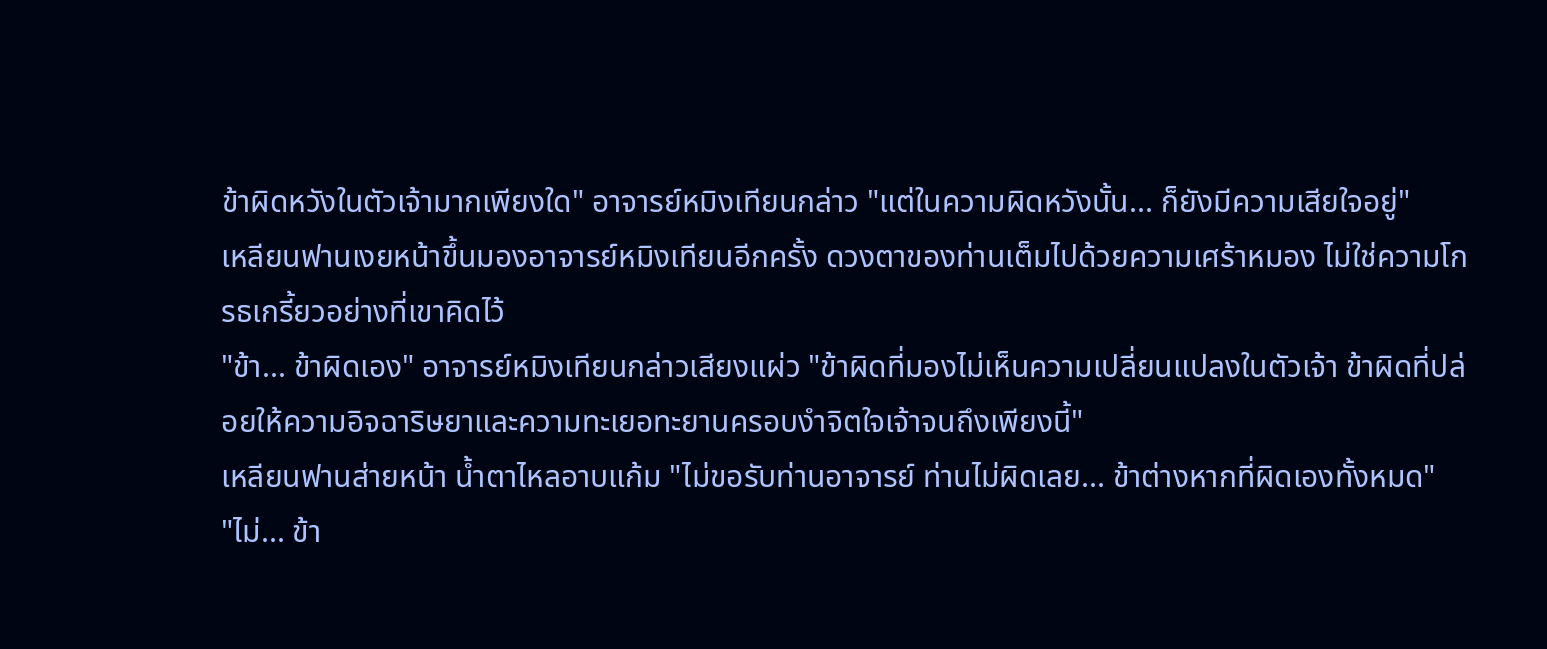ข้าผิดหวังในตัวเจ้ามากเพียงใด" อาจารย์หมิงเทียนกล่าว "แต่ในความผิดหวังนั้น... ก็ยังมีความเสียใจอยู่"
เหลียนฟานเงยหน้าขึ้นมองอาจารย์หมิงเทียนอีกครั้ง ดวงตาของท่านเต็มไปด้วยความเศร้าหมอง ไม่ใช่ความโกรธเกรี้ยวอย่างที่เขาคิดไว้
"ข้า... ข้าผิดเอง" อาจารย์หมิงเทียนกล่าวเสียงแผ่ว "ข้าผิดที่มองไม่เห็นความเปลี่ยนแปลงในตัวเจ้า ข้าผิดที่ปล่อยให้ความอิจฉาริษยาและความทะเยอทะยานครอบงำจิตใจเจ้าจนถึงเพียงนี้"
เหลียนฟานส่ายหน้า น้ำตาไหลอาบแก้ม "ไม่ขอรับท่านอาจารย์ ท่านไม่ผิดเลย... ข้าต่างหากที่ผิดเองทั้งหมด"
"ไม่... ข้า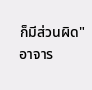ก็มีส่วนผิด" อาจาร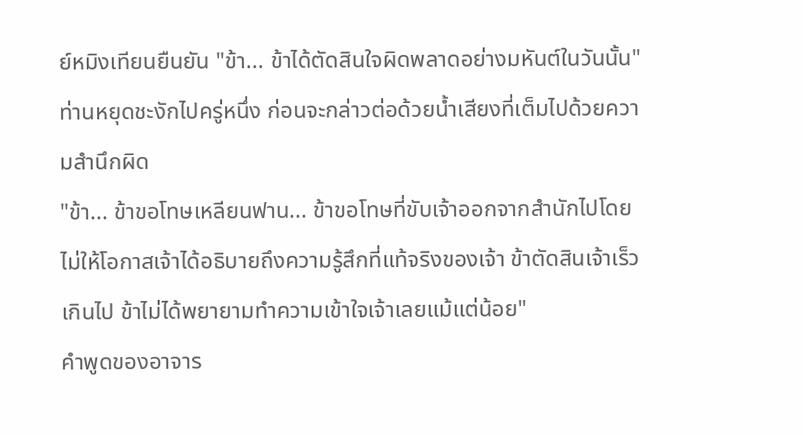ย์หมิงเทียนยืนยัน "ข้า... ข้าได้ตัดสินใจผิดพลาดอย่างมหันต์ในวันนั้น"
ท่านหยุดชะงักไปครู่หนึ่ง ก่อนจะกล่าวต่อด้วยน้ำเสียงที่เต็มไปด้วยความสำนึกผิด
"ข้า... ข้าขอโทษเหลียนฟาน... ข้าขอโทษที่ขับเจ้าออกจากสำนักไปโดยไม่ให้โอกาสเจ้าได้อธิบายถึงความรู้สึกที่แท้จริงของเจ้า ข้าตัดสินเจ้าเร็วเกินไป ข้าไม่ได้พยายามทำความเข้าใจเจ้าเลยแม้แต่น้อย"
คำพูดของอาจาร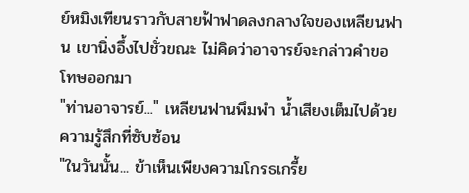ย์หมิงเทียนราวกับสายฟ้าฟาดลงกลางใจของเหลียนฟาน เขานิ่งอึ้งไปชั่วขณะ ไม่คิดว่าอาจารย์จะกล่าวคำขอโทษออกมา
"ท่านอาจารย์..." เหลียนฟานพึมพำ น้ำเสียงเต็มไปด้วยความรู้สึกที่ซับซ้อน
"ในวันนั้น... ข้าเห็นเพียงความโกรธเกรี้ย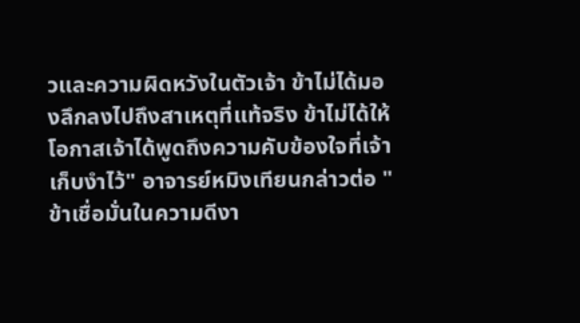วและความผิดหวังในตัวเจ้า ข้าไม่ได้มองลึกลงไปถึงสาเหตุที่แท้จริง ข้าไม่ได้ให้โอกาสเจ้าได้พูดถึงความคับข้องใจที่เจ้าเก็บงำไว้" อาจารย์หมิงเทียนกล่าวต่อ "ข้าเชื่อมั่นในความดีงา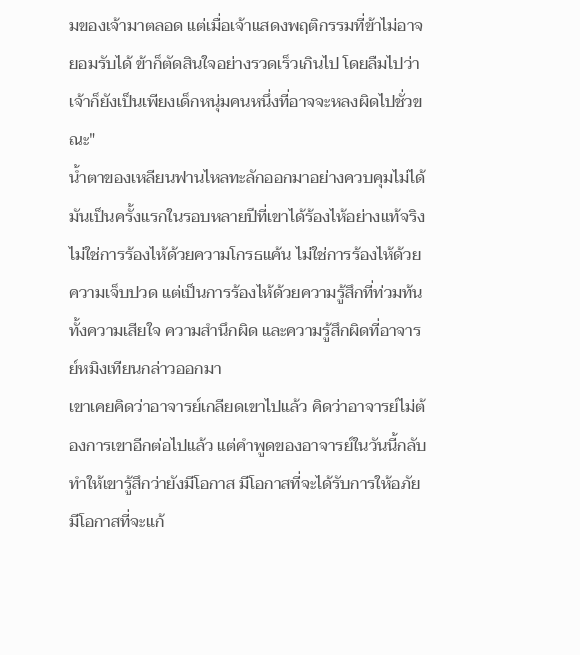มของเจ้ามาตลอด แต่เมื่อเจ้าแสดงพฤติกรรมที่ข้าไม่อาจยอมรับได้ ข้าก็ตัดสินใจอย่างรวดเร็วเกินไป โดยลืมไปว่าเจ้าก็ยังเป็นเพียงเด็กหนุ่มคนหนึ่งที่อาจจะหลงผิดไปชั่วขณะ"
น้ำตาของเหลียนฟานไหลทะลักออกมาอย่างควบคุมไม่ได้ มันเป็นครั้งแรกในรอบหลายปีที่เขาได้ร้องไห้อย่างแท้จริง ไม่ใช่การร้องไห้ด้วยความโกรธแค้น ไม่ใช่การร้องไห้ด้วยความเจ็บปวด แต่เป็นการร้องไห้ด้วยความรู้สึกที่ท่วมท้น ทั้งความเสียใจ ความสำนึกผิด และความรู้สึกผิดที่อาจารย์หมิงเทียนกล่าวออกมา
เขาเคยคิดว่าอาจารย์เกลียดเขาไปแล้ว คิดว่าอาจารย์ไม่ต้องการเขาอีกต่อไปแล้ว แต่คำพูดของอาจารย์ในวันนี้กลับทำให้เขารู้สึกว่ายังมีโอกาส มีโอกาสที่จะได้รับการให้อภัย มีโอกาสที่จะแก้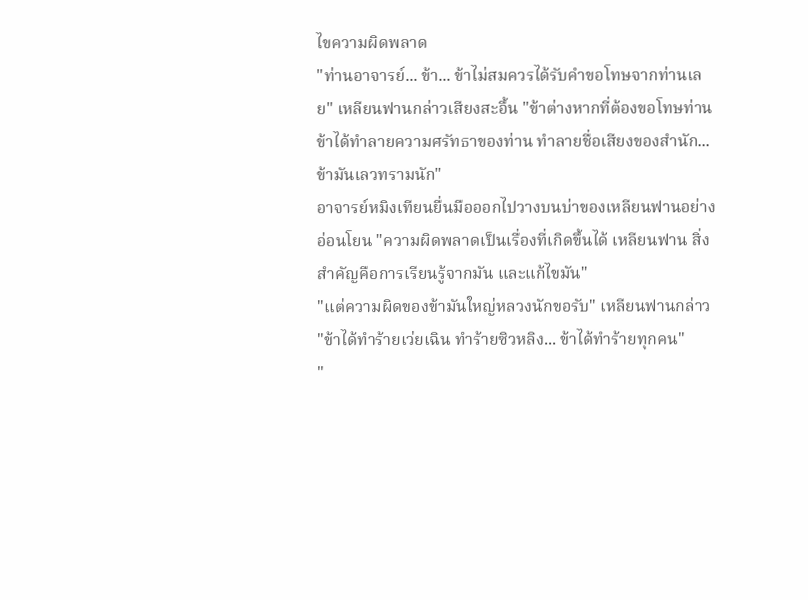ไขความผิดพลาด
"ท่านอาจารย์... ข้า... ข้าไม่สมควรได้รับคำขอโทษจากท่านเลย" เหลียนฟานกล่าวเสียงสะอื้น "ข้าต่างหากที่ต้องขอโทษท่าน ข้าได้ทำลายความศรัทธาของท่าน ทำลายชื่อเสียงของสำนัก... ข้ามันเลวทรามนัก"
อาจารย์หมิงเทียนยื่นมือออกไปวางบนบ่าของเหลียนฟานอย่างอ่อนโยน "ความผิดพลาดเป็นเรื่องที่เกิดขึ้นได้ เหลียนฟาน สิ่งสำคัญคือการเรียนรู้จากมัน และแก้ไขมัน"
"แต่ความผิดของข้ามันใหญ่หลวงนักขอรับ" เหลียนฟานกล่าว "ข้าได้ทำร้ายเว่ยเฉิน ทำร้ายซิวหลิง... ข้าได้ทำร้ายทุกคน"
"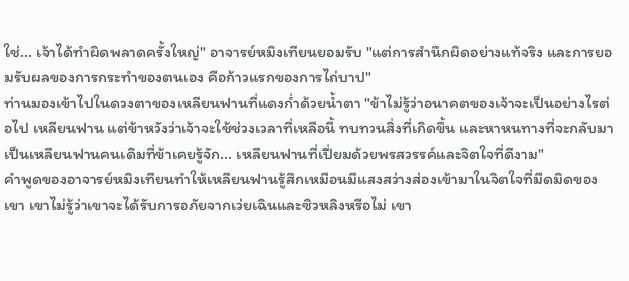ใช่... เจ้าได้ทำผิดพลาดครั้งใหญ่" อาจารย์หมิงเทียนยอมรับ "แต่การสำนึกผิดอย่างแท้จริง และการยอมรับผลของการกระทำของตนเอง คือก้าวแรกของการไถ่บาป"
ท่านมองเข้าไปในดวงตาของเหลียนฟานที่แดงก่ำด้วยน้ำตา "ข้าไม่รู้ว่าอนาคตของเจ้าจะเป็นอย่างไรต่อไป เหลียนฟาน แต่ข้าหวังว่าเจ้าจะใช้ช่วงเวลาที่เหลือนี้ ทบทวนสิ่งที่เกิดขึ้น และหาหนทางที่จะกลับมาเป็นเหลียนฟานคนเดิมที่ข้าเคยรู้จัก... เหลียนฟานที่เปี่ยมด้วยพรสวรรค์และจิตใจที่ดีงาม"
คำพูดของอาจารย์หมิงเทียนทำให้เหลียนฟานรู้สึกเหมือนมีแสงสว่างส่องเข้ามาในจิตใจที่มืดมิดของเขา เขาไม่รู้ว่าเขาจะได้รับการอภัยจากเว่ยเฉินและซิวหลิงหรือไม่ เขา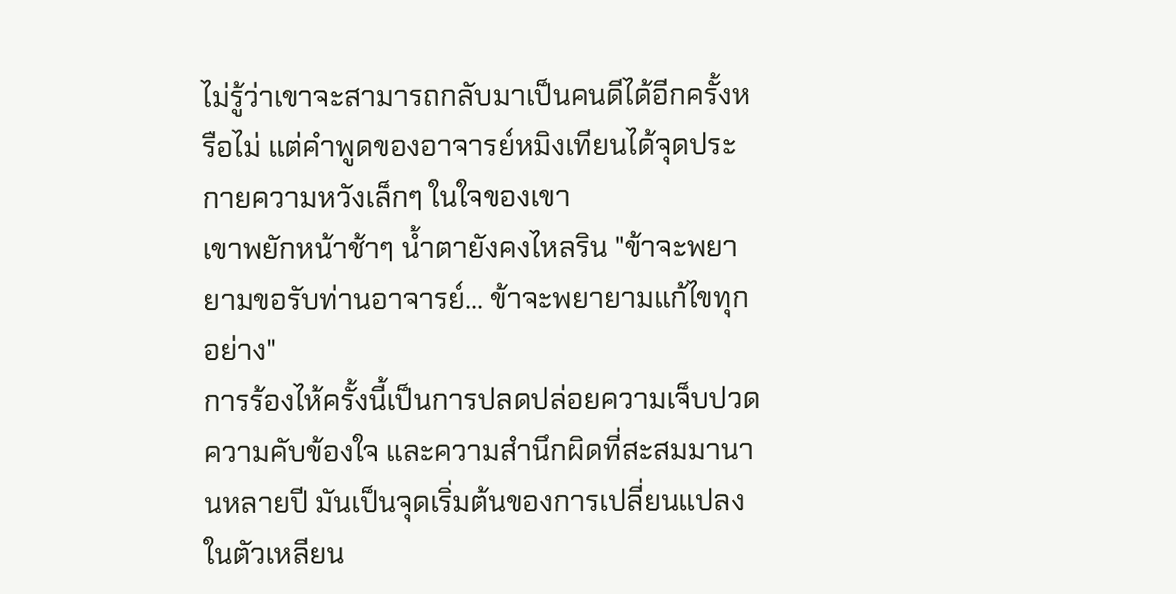ไม่รู้ว่าเขาจะสามารถกลับมาเป็นคนดีได้อีกครั้งหรือไม่ แต่คำพูดของอาจารย์หมิงเทียนได้จุดประกายความหวังเล็กๆ ในใจของเขา
เขาพยักหน้าช้าๆ น้ำตายังคงไหลริน "ข้าจะพยายามขอรับท่านอาจารย์... ข้าจะพยายามแก้ไขทุกอย่าง"
การร้องไห้ครั้งนี้เป็นการปลดปล่อยความเจ็บปวด ความคับข้องใจ และความสำนึกผิดที่สะสมมานานหลายปี มันเป็นจุดเริ่มต้นของการเปลี่ยนแปลงในตัวเหลียน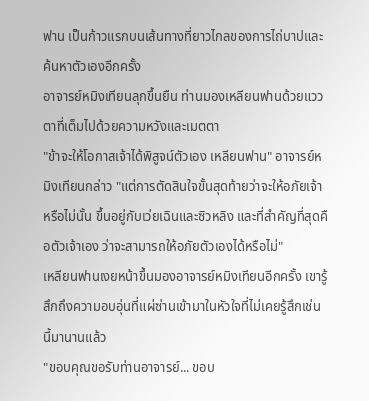ฟาน เป็นก้าวแรกบนเส้นทางที่ยาวไกลของการไถ่บาปและค้นหาตัวเองอีกครั้ง
อาจารย์หมิงเทียนลุกขึ้นยืน ท่านมองเหลียนฟานด้วยแววตาที่เต็มไปด้วยความหวังและเมตตา
"ข้าจะให้โอกาสเจ้าได้พิสูจน์ตัวเอง เหลียนฟาน" อาจารย์หมิงเทียนกล่าว "แต่การตัดสินใจขั้นสุดท้ายว่าจะให้อภัยเจ้าหรือไม่นั้น ขึ้นอยู่กับเว่ยเฉินและซิวหลิง และที่สำคัญที่สุดคือตัวเจ้าเอง ว่าจะสามารถให้อภัยตัวเองได้หรือไม่"
เหลียนฟานเงยหน้าขึ้นมองอาจารย์หมิงเทียนอีกครั้ง เขารู้สึกถึงความอบอุ่นที่แผ่ซ่านเข้ามาในหัวใจที่ไม่เคยรู้สึกเช่นนี้มานานแล้ว
"ขอบคุณขอรับท่านอาจารย์... ขอบ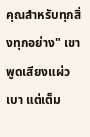คุณสำหรับทุกสิ่งทุกอย่าง" เขาพูดเสียงแผ่วเบา แต่เต็ม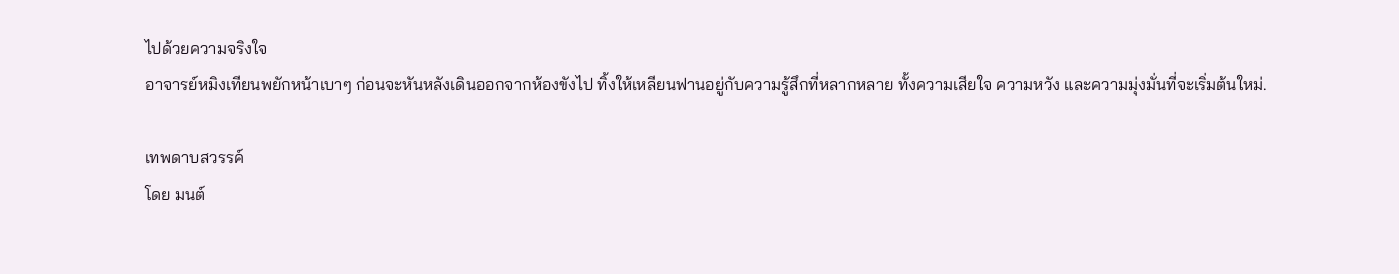ไปด้วยความจริงใจ
อาจารย์หมิงเทียนพยักหน้าเบาๆ ก่อนจะหันหลังเดินออกจากห้องขังไป ทิ้งให้เหลียนฟานอยู่กับความรู้สึกที่หลากหลาย ทั้งความเสียใจ ความหวัง และความมุ่งมั่นที่จะเริ่มต้นใหม่.

เทพดาบสวรรค์
โดย มนต์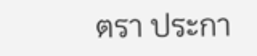ตรา ประกา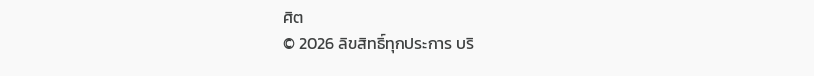ศิต
© 2026 ลิขสิทธิ์ทุกประการ บริ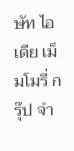ษัท ไอเดีย เม็มโมรี่ กรุ๊ป จำ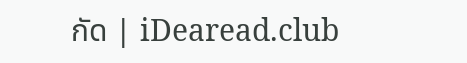กัด | iDearead.club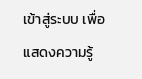เข้าสู่ระบบ เพื่อแสดงความรู้